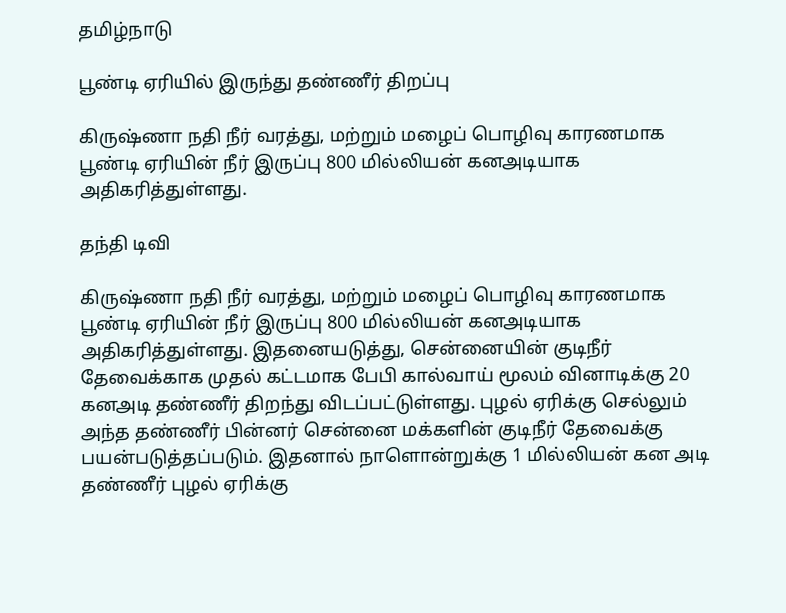தமிழ்நாடு

பூண்டி ஏரியில் இருந்து தண்ணீர் திறப்பு

கிருஷ்ணா நதி நீர் வரத்து, மற்றும் மழைப் பொழிவு காரணமாக பூண்டி ஏரியின் நீர் இருப்பு 800 மில்லியன் கனஅடியாக அதிகரித்துள்ளது.

தந்தி டிவி

கிருஷ்ணா நதி நீர் வரத்து, மற்றும் மழைப் பொழிவு காரணமாக பூண்டி ஏரியின் நீர் இருப்பு 800 மில்லியன் கனஅடியாக அதிகரித்துள்ளது. இதனையடுத்து, சென்னையின் குடிநீர் தேவைக்காக முதல் கட்டமாக பேபி கால்வாய் மூலம் வினாடிக்கு 20 கனஅடி தண்ணீர் திறந்து விடப்பட்டுள்ளது. புழல் ஏரிக்கு செல்லும் அந்த தண்ணீர் பின்னர் சென்னை மக்களின் குடிநீர் தேவைக்கு பயன்படுத்தப்படும். இதனால் நாளொன்றுக்கு 1 மில்லியன் கன அடி தண்ணீர் புழல் ஏரிக்கு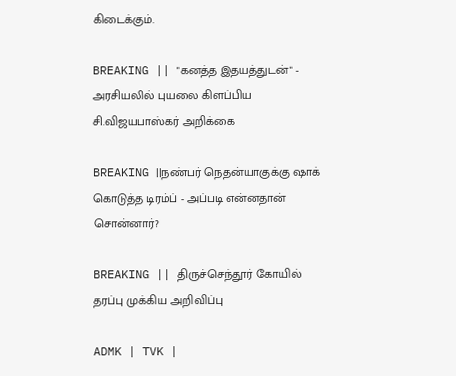கிடைக்கும்.

BREAKING || "கனத்த இதயத்துடன்" - அரசியலில் புயலை கிளப்பிய சி.விஜயபாஸ்கர் அறிக்கை

BREAKING ||நண்பர் நெதன்யாகுக்கு ஷாக் கொடுத்த டிரம்ப் - அப்படி என்னதான் சொன்னார்?

BREAKING || திருச்செந்தூர் கோயில் தரப்பு முக்கிய அறிவிப்பு

ADMK | TVK |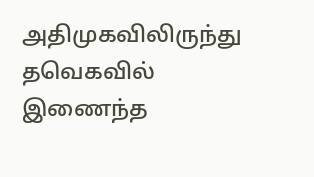அதிமுகவிலிருந்து தவெகவில் இணைந்த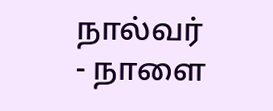நால்வர் - நாளை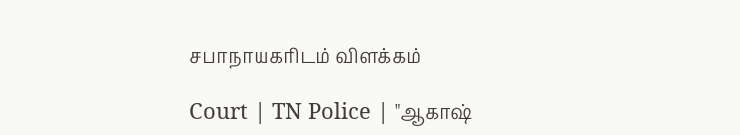சபாநாயகரிடம் விளக்கம்

Court | TN Police | "ஆகாஷ்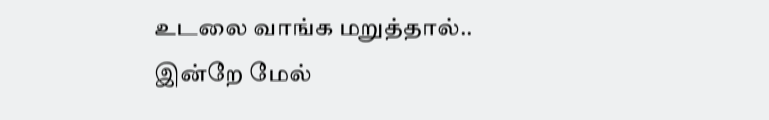உடலை வாங்க மறுத்தால்.. இன்றே மேல்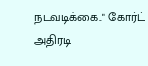நடவடிக்கை.." கோர்ட் அதிரடி